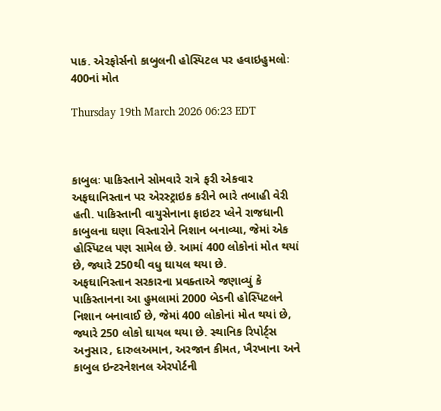પાક. એરફોર્સનો કાબુલની હોસ્પિટલ પર હવાઇહુમલોઃ 400નાં મોત

Thursday 19th March 2026 06:23 EDT



કાબુલઃ પાકિસ્તાને સોમવારે રાત્રે ફરી એકવાર અફઘાનિસ્તાન પર એરસ્ટ્રાઇક કરીને ભારે તબાહી વેરી હતી. પાકિસ્તાની વાયુસેનાના ફાઇટર પ્લેને રાજધાની કાબુલના ઘણા વિસ્તારોને નિશાન બનાવ્યા, જેમાં એક હોસ્પિટલ પણ સામેલ છે. આમાં 400 લોકોનાં મોત થયાં છે, જ્યારે 250થી વધુ ઘાયલ થયા છે.
અફઘાનિસ્તાન સરકારના પ્રવક્તાએ જણાવ્યું કે પાકિસ્તાનના આ હુમલામાં 2000 બેડની હોસ્પિટલને નિશાન બનાવાઈ છે, જેમાં 400 લોકોનાં મોત થયાં છે, જ્યારે 250 લોકો ઘાયલ થયા છે. સ્થાનિક રિપોર્ટ્સ અનુસાર, દારુલઅમાન, અરજાન કીમત, ખૈરખાના અને કાબુલ ઇન્ટરનેશનલ એરપોર્ટની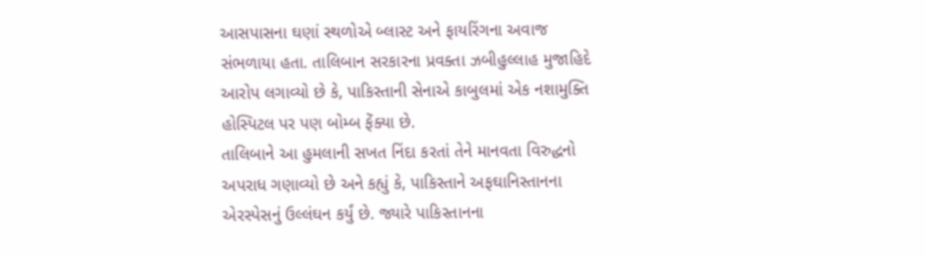આસપાસના ઘણાં સ્થળોએ બ્લાસ્ટ અને ફાયરિંગના અવાજ સંભળાયા હતા. તાલિબાન સરકારના પ્રવક્તા ઝબીહુલ્લાહ મુજાહિદે આરોપ લગાવ્યો છે કે, પાકિસ્તાની સેનાએ કાબુલમાં એક નશામુક્તિ હોસ્પિટલ પર પણ બોમ્બ ફેંક્યા છે.
તાલિબાને આ હુમલાની સખત નિંદા કરતાં તેને માનવતા વિરુદ્ધનો અપરાધ ગણાવ્યો છે અને કહ્યું કે, પાકિસ્તાને અફઘાનિસ્તાનના એરસ્પેસનું ઉલ્લંઘન કર્યું છે. જ્યારે પાકિસ્તાનના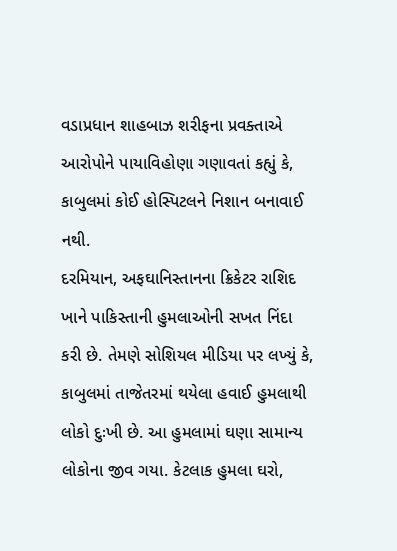વડાપ્રધાન શાહબાઝ શરીફના પ્રવક્તાએ આરોપોને પાયાવિહોણા ગણાવતાં કહ્યું કે, કાબુલમાં કોઈ હોસ્પિટલને નિશાન બનાવાઈ નથી.
દરમિયાન, અફઘાનિસ્તાનના ક્રિકેટર રાશિદ ખાને પાકિસ્તાની હુમલાઓની સખત નિંદા કરી છે. તેમણે સોશિયલ મીડિયા પર લખ્યું કે, કાબુલમાં તાજેતરમાં થયેલા હવાઈ હુમલાથી લોકો દુઃખી છે. આ હુમલામાં ઘણા સામાન્ય લોકોના જીવ ગયા. કેટલાક હુમલા ઘરો,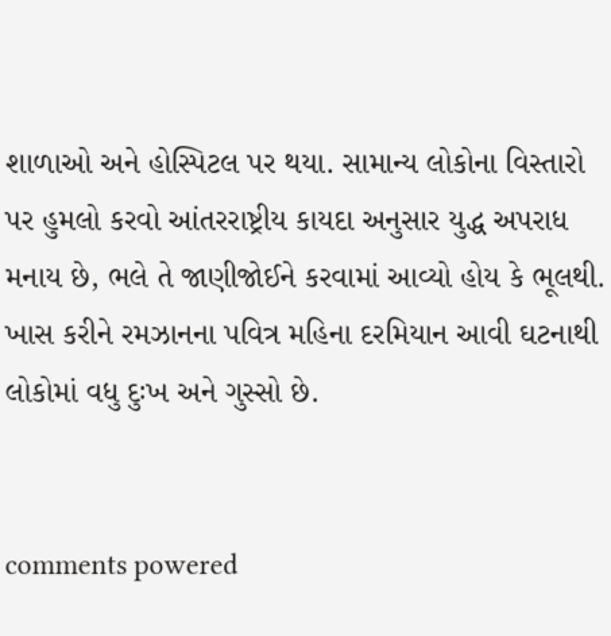શાળાઓ અને હોસ્પિટલ પર થયા. સામાન્ય લોકોના વિસ્તારો પર હુમલો કરવો આંતરરાષ્ટ્રીય કાયદા અનુસાર યુદ્ધ અપરાધ મનાય છે, ભલે તે જાણીજોઈને કરવામાં આવ્યો હોય કે ભૂલથી. ખાસ કરીને રમઝાનના પવિત્ર મહિના દરમિયાન આવી ઘટનાથી લોકોમાં વધુ દુઃખ અને ગુસ્સો છે.


comments powered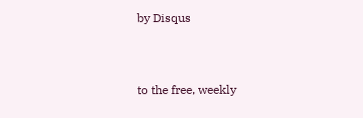by Disqus



to the free, weekly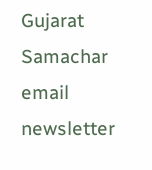Gujarat Samachar email newsletter